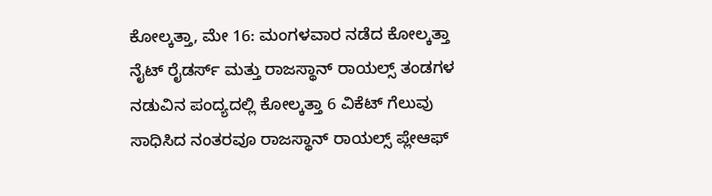ಕೋಲ್ಕತ್ತಾ, ಮೇ 16: ಮಂಗಳವಾರ ನಡೆದ ಕೋಲ್ಕತ್ತಾ ನೈಟ್ ರೈಡರ್ಸ್ ಮತ್ತು ರಾಜಸ್ಥಾನ್ ರಾಯಲ್ಸ್ ತಂಡಗಳ ನಡುವಿನ ಪಂದ್ಯದಲ್ಲಿ ಕೋಲ್ಕತ್ತಾ 6 ವಿಕೆಟ್ ಗೆಲುವು ಸಾಧಿಸಿದ ನಂತರವೂ ರಾಜಸ್ಥಾನ್ ರಾಯಲ್ಸ್ ಪ್ಲೇಆಫ್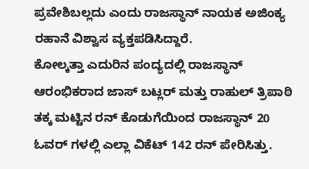ಪ್ರವೇಶಿಬಲ್ಲದು ಎಂದು ರಾಜಸ್ಥಾನ್ ನಾಯಕ ಅಜಿಂಕ್ಯ ರಹಾನೆ ವಿಶ್ವಾಸ ವ್ಯಕ್ತಪಡಿಸಿದ್ದಾರೆ.
ಕೋಲ್ಕತ್ತಾ ಎದುರಿನ ಪಂದ್ಯದಲ್ಲಿ ರಾಜಸ್ಥಾನ್ ಆರಂಭಿಕರಾದ ಜಾಸ್ ಬಟ್ಲರ್ ಮತ್ತು ರಾಹುಲ್ ತ್ರಿಪಾಠಿ ತಕ್ಕ ಮಟ್ಟಿನ ರನ್ ಕೊಡುಗೆಯಿಂದ ರಾಜಸ್ಥಾನ್ 20 ಓವರ್ ಗಳಲ್ಲಿ ಎಲ್ಲಾ ವಿಕೆಟ್ 142 ರನ್ ಪೇರಿಸಿತ್ತು.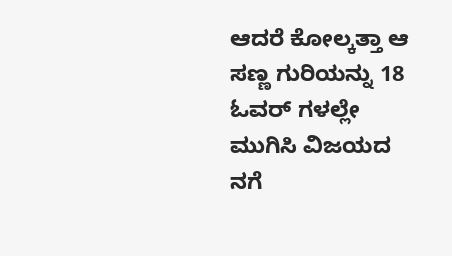ಆದರೆ ಕೋಲ್ಕತ್ತಾ ಆ ಸಣ್ಣ ಗುರಿಯನ್ನು 18 ಓವರ್ ಗಳಲ್ಲೇ ಮುಗಿಸಿ ವಿಜಯದ ನಗೆ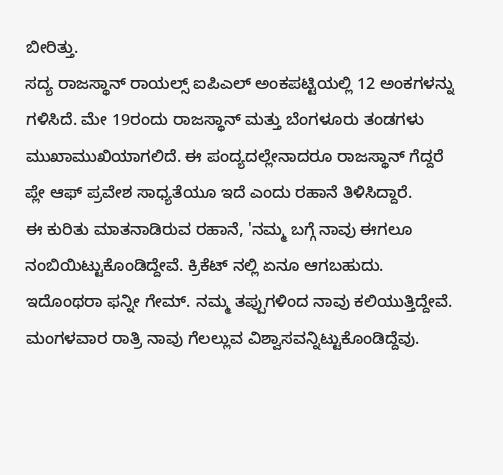ಬೀರಿತ್ತು.
ಸದ್ಯ ರಾಜಸ್ಥಾನ್ ರಾಯಲ್ಸ್ ಐಪಿಎಲ್ ಅಂಕಪಟ್ಟಿಯಲ್ಲಿ 12 ಅಂಕಗಳನ್ನು ಗಳಿಸಿದೆ. ಮೇ 19ರಂದು ರಾಜಸ್ಥಾನ್ ಮತ್ತು ಬೆಂಗಳೂರು ತಂಡಗಳು ಮುಖಾಮುಖಿಯಾಗಲಿದೆ. ಈ ಪಂದ್ಯದಲ್ಲೇನಾದರೂ ರಾಜಸ್ಥಾನ್ ಗೆದ್ದರೆ ಪ್ಲೇ ಆಫ್ ಪ್ರವೇಶ ಸಾಧ್ಯತೆಯೂ ಇದೆ ಎಂದು ರಹಾನೆ ತಿಳಿಸಿದ್ದಾರೆ.
ಈ ಕುರಿತು ಮಾತನಾಡಿರುವ ರಹಾನೆ, 'ನಮ್ಮ ಬಗ್ಗೆ ನಾವು ಈಗಲೂ ನಂಬಿಯಿಟ್ಟುಕೊಂಡಿದ್ದೇವೆ. ಕ್ರಿಕೆಟ್ ನಲ್ಲಿ ಏನೂ ಆಗಬಹುದು. ಇದೊಂಥರಾ ಫನ್ನೀ ಗೇಮ್. ನಮ್ಮ ತಪ್ಪುಗಳಿಂದ ನಾವು ಕಲಿಯುತ್ತಿದ್ದೇವೆ. ಮಂಗಳವಾರ ರಾತ್ರಿ ನಾವು ಗೆಲಲ್ಲುವ ವಿಶ್ವಾಸವನ್ನಿಟ್ಟುಕೊಂಡಿದ್ದೆವು.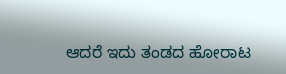ಆದರೆ ಇದು ತಂಡದ ಹೋರಾಟ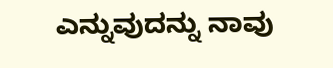ಎನ್ನುವುದನ್ನು ನಾವು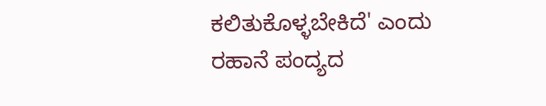ಕಲಿತುಕೊಳ್ಳಬೇಕಿದೆ' ಎಂದು ರಹಾನೆ ಪಂದ್ಯದ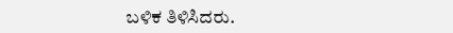ಬಳಿಕ ತಿಳಿಸಿದರು.